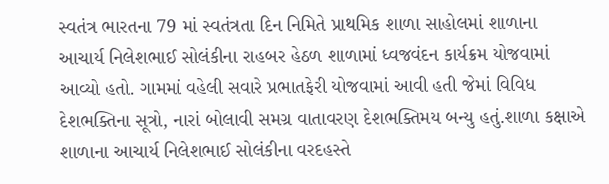સ્વતંત્ર ભારતના 79 માં સ્વતંત્રતા દિન નિમિતે પ્રાથમિક શાળા સાહોલમાં શાળાના આચાર્ય નિલેશભાઈ સોલંકીના રાહબર હેઠળ શાળામાં ધ્વજવંદન કાર્યક્રમ યોજવામાં આવ્યો હતો. ગામમાં વહેલી સવારે પ્રભાતફેરી યોજવામાં આવી હતી જેમાં વિવિધ દેશભક્તિના સૂત્રો, નારાં બોલાવી સમગ્ર વાતાવરણ દેશભક્તિમય બન્યુ હતું.શાળા કક્ષાએ શાળાના આચાર્ય નિલેશભાઈ સોલંકીના વરદહસ્તે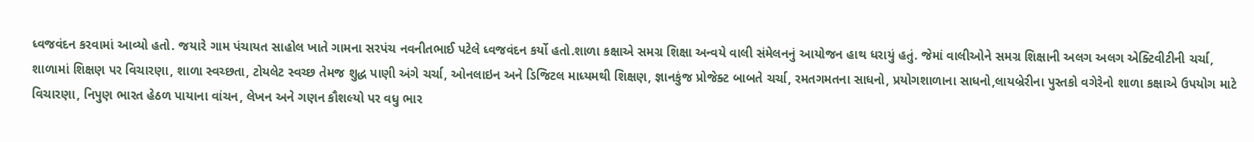ધ્વજવંદન કરવામાં આવ્યો હતો. જયારે ગામ પંચાયત સાહોલ ખાતે ગામના સરપંચ નવનીતભાઈ પટેલે ધ્વજવંદન કર્યો હતો.શાળા કક્ષાએ સમગ્ર શિક્ષા અન્વયે વાલી સંમેલનનું આયોજન હાથ ધરાયું હતું. જેમાં વાલીઓને સમગ્ર શિક્ષાની અલગ અલગ એક્ટિવીટીની ચર્ચા, શાળામાં શિક્ષણ પર વિચારણા, શાળા સ્વચ્છતા, ટોયલેટ સ્વચ્છ તેમજ શુદ્ધ પાણી અંગે ચર્ચા, ઓનલાઇન અને ડિજિટલ માધ્યમથી શિક્ષણ, જ્ઞાનકુંજ પ્રોજેક્ટ બાબતે ચર્ચા, રમતગમતના સાધનો, પ્રયોગશાળાના સાધનો,લાયબ્રેરીના પુસ્તકો વગેરેનો શાળા કક્ષાએ ઉપયોગ માટે વિચારણા, નિપુણ ભારત હેઠળ પાયાના વાંચન, લેખન અને ગણન કૌશલ્યો પર વધુ ભાર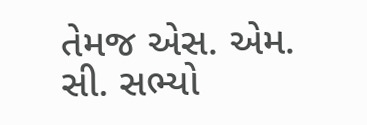તેમજ એસ. એમ. સી. સભ્યો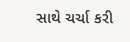સાથે ચર્ચા કરી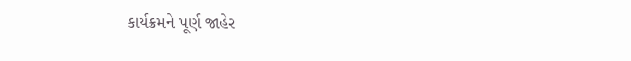કાર્યક્રમને પૂર્ણ જાહેર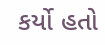કર્યો હતો